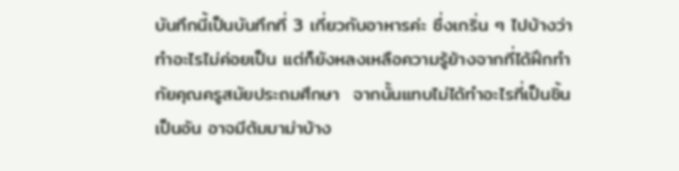บันทึกนี้เป็นบันทึกที่ 3 เกี่ยวกับอาหารค่ะ ซึ่งเกริ่น ๆ ไปบ้างว่า ทำอะไรไม่ค่อยเป็น แต่ก็ยังหลงเหลือความรู้ย้างจากที่ได้ฝึกทำกัยคุณครูสมัยประถมศึกษา  จากนั้นแทบไม่ได้ทำอะไรที่เป็นชิ้นเป็นอัน อาจมีต้มมาม่าบ้าง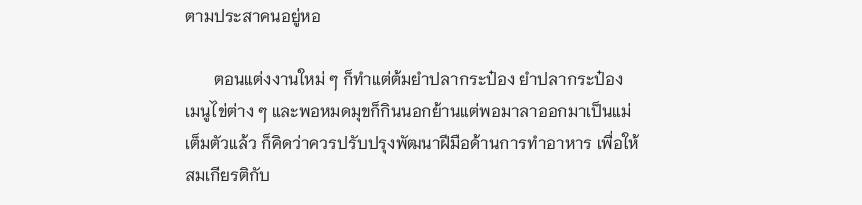ตามประสาคนอยู่หอ

       ตอนแต่งงานใหม่ ๆ ก็ทำแต่ต้มยำปลากระป๋อง ยำปลากระป๋อง เมนูไข่ต่าง ๆ และพอหมดมุขก็กินนอกย้านแต่พอมาลาออกมาเป็นแม่เต็มตัวแล้ว ก็คิดว่าควรปรับปรุงพัฒนาฝีมือด้านการทำอาหาร เพื่อให้สมเกียรติกับ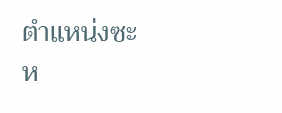ตำแหน่งซะห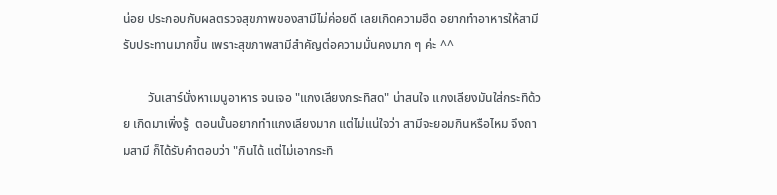น่อย ประกอบกับผลตรวจสุขภาพของสามีไม่ค่อยดี เลยเกิดความฮึด อยากทำอาหารให้สามีรับประทานมากขึ้น เพราะสุขภาพสามีสำคัญต่อความมั่นคงมาก ๆ ค่ะ ^^

        วันเสาร์นั่งหาเมนูอาหาร จนเจอ "แกงเลียงกระทิสด" น่าสนใจ แกงเลียงมันใส่กระทิด้วย เกิดมาเพิ่งรู้  ตอนนั้นอยากทำแกงเลียงมาก แต่ไม่แน่ใจว่า สามีจะยอมกินหรือไหม จึงถามสามี ก็ได้รับคำตอบว่า "กินได้ แต่ไม่เอากระทิ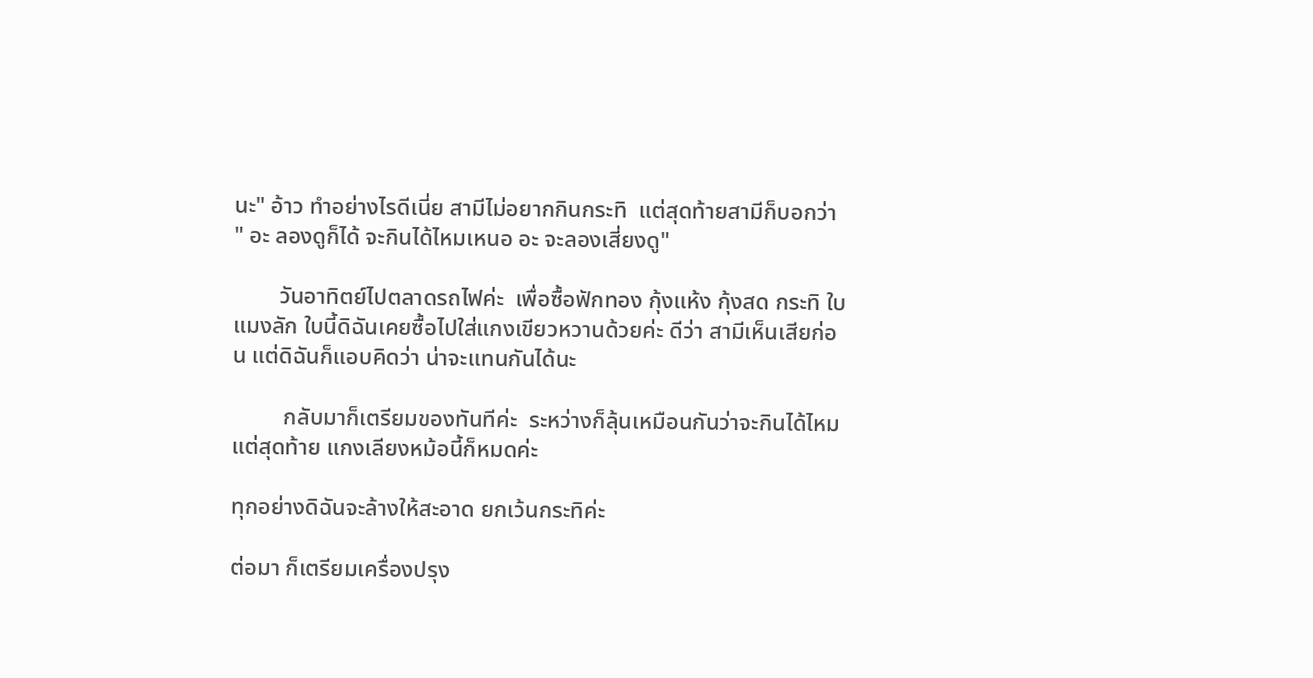นะ" อ้าว ทำอย่างไรดีเนี่ย สามีไม่อยากกินกระทิ  แต่สุดท้ายสามีก็บอกว่า " อะ ลองดูก็ได้ จะกินได้ไหมเหนอ อะ จะลองเสี่ยงดู"

        วันอาทิตย์ไปตลาดรถไฟค่ะ  เพื่อซื้อฟักทอง กุ้งแห้ง กุ้งสด กระทิ ใบแมงลัก ใบนี้ดิฉันเคยซื้อไปใส่แกงเขียวหวานด้วยค่ะ ดีว่า สามีเห็นเสียก่อน แต่ดิฉันก็แอบคิดว่า น่าจะแทนกันได้นะ

         กลับมาก็เตรียมของทันทีค่ะ  ระหว่างก็ลุ้นเหมือนกันว่าจะกินได้ไหม แต่สุดท้าย แกงเลียงหม้อนี้ก็หมดค่ะ

ทุกอย่างดิฉันจะล้างให้สะอาด ยกเว้นกระทิค่ะ

ต่อมา ก็เตรียมเครื่องปรุง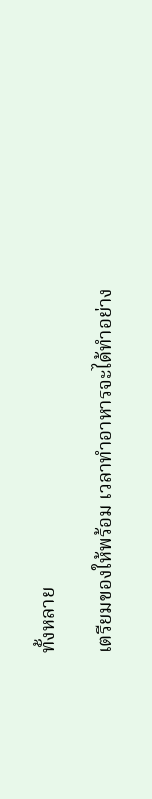ทั้งหลาย

เตรียมของให้พร้อม เวลาทำอาหารจะได้ทำอย่าง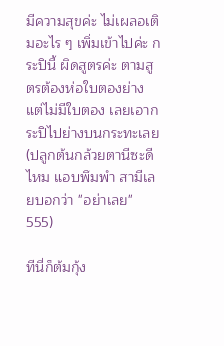มีความสุขค่ะ ไม่เผลอเติมอะไร ๆ เพิ่มเข้าไปค่ะ กระปินี้ ผิดสูตรค่ะ ตามสูตรต้องห่อใบตองย่าง แต่ไม่มีใบตอง เลยเอากระปิไปย่างบนกระทะเลย  (ปลูกต้นกล้วยตานีซะดีไหม แอบพึมพำ สามีเลยบอกว่า "อย่าเลย" 555)

ทีนี่ก็ต้มกุ้ง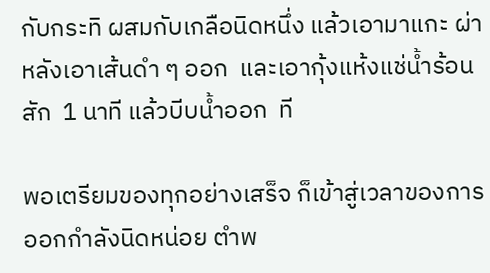กับกระทิ ผสมกับเกลือนิดหนึ่ง แล้วเอามาแกะ ผ่าหลังเอาเส้นดำ ๆ ออก  และเอากุ้งแห้งแช่น้ำร้อนสัก  1 นาที แล้วบีบน้ำออก  ที

พอเตรียมของทุกอย่างเสร็จ ก็เข้าสู่เวลาของการออกกำลังนิดหน่อย ตำพ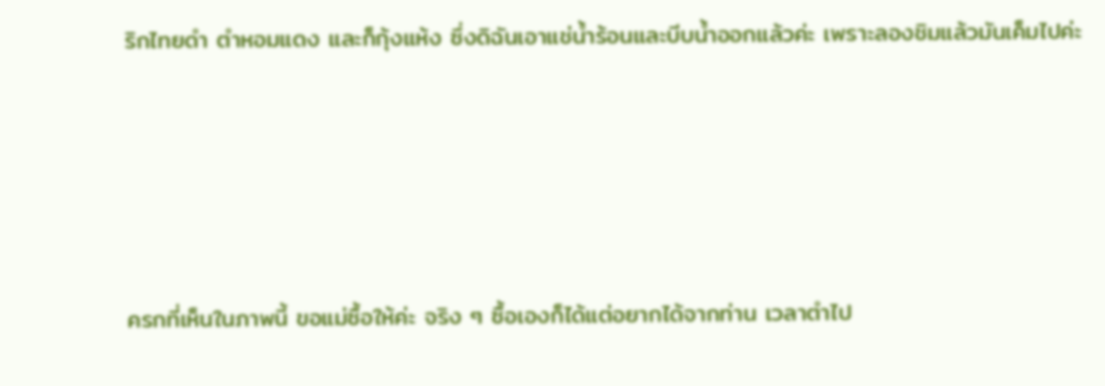ริกไทยดำ ตำหอมแดง และก็กุ้งแห้ง ซึ่งดิฉันเอาแช่น้ำร้อนและบีบน้ำออกแล้วค่ะ เพราะลองชิมแล้วมันเค็มไปค่ะ





ครกที่เห็นในภาพนี้ ขอแม่ซื้อให้ค่ะ จริง ๆ ซื้อเองก็ได้แต่อยากได้จากท่าน เวลาตำไป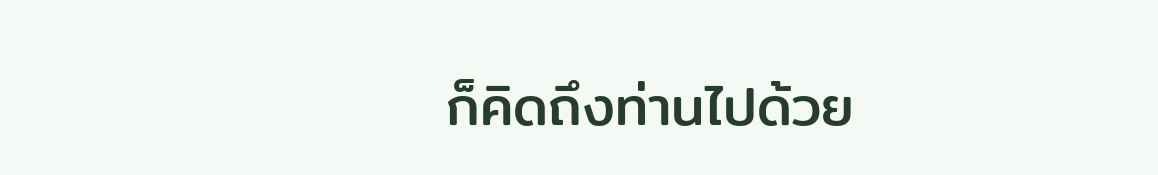ก็คิดถึงท่านไปด้วย